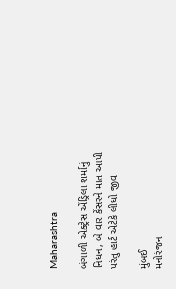Maharashtra

બંગાળી એક્ટ્રેસ એંડ્રિલા શર્માનું નિધન, બે વાર કેંસરને માત આપી પરંતુ હાર્ટ એટેકે લીધો જીવ

મુંબઈ
મનોરંજન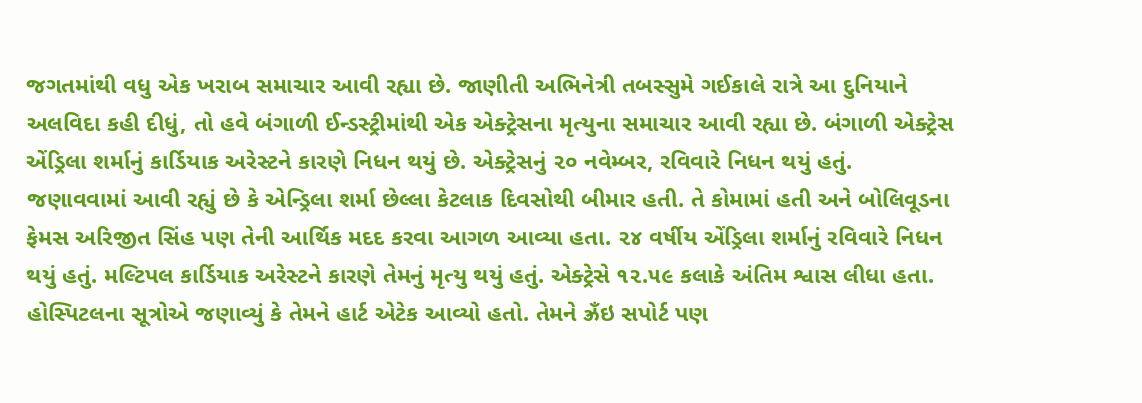જગતમાંથી વધુ એક ખરાબ સમાચાર આવી રહ્યા છે. જાણીતી અભિનેત્રી તબસ્સુમે ગઈકાલે રાત્રે આ દુનિયાને અલવિદા કહી દીધું, તો હવે બંગાળી ઈન્ડસ્ટ્રીમાંથી એક એક્ટ્રેસના મૃત્યુના સમાચાર આવી રહ્યા છે. બંગાળી એક્ટ્રેસ એંડ્રિલા શર્માનું કાર્ડિયાક અરેસ્ટને કારણે નિધન થયું છે. એક્ટ્રેસનું ૨૦ નવેમ્બર, રવિવારે નિધન થયું હતું. જણાવવામાં આવી રહ્યું છે કે એન્ડ્રિલા શર્મા છેલ્લા કેટલાક દિવસોથી બીમાર હતી. તે કોમામાં હતી અને બોલિવૂડના ફેમસ અરિજીત સિંહ પણ તેની આર્થિક મદદ કરવા આગળ આવ્યા હતા. ૨૪ વર્ષીય એંડ્રિલા શર્માનું રવિવારે નિધન થયું હતું. મલ્ટિપલ કાર્ડિયાક અરેસ્ટને કારણે તેમનું મૃત્યુ થયું હતું. એક્ટ્રેસે ૧૨.૫૯ કલાકે અંતિમ શ્વાસ લીધા હતા. હોસ્પિટલના સૂત્રોએ જણાવ્યું કે તેમને હાર્ટ એટેક આવ્યો હતો. તેમને ઝ્રઁઇ સપોર્ટ પણ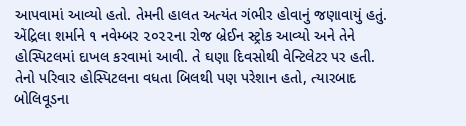આપવામાં આવ્યો હતો. તેમની હાલત અત્યંત ગંભીર હોવાનું જણાવાયું હતું. એંદ્રિલા શર્માને ૧ નવેમ્બર ૨૦૨૨ના રોજ બ્રેઈન સ્ટ્રોક આવ્યો અને તેને હોસ્પિટલમાં દાખલ કરવામાં આવી. તે ઘણા દિવસોથી વેન્ટિલેટર પર હતી. તેનો પરિવાર હોસ્પિટલના વધતા બિલથી પણ પરેશાન હતો, ત્યારબાદ બોલિવૂડના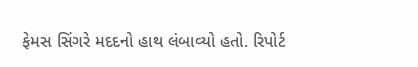ફેમસ સિંગરે મદદનો હાથ લંબાવ્યો હતો. રિપોર્ટ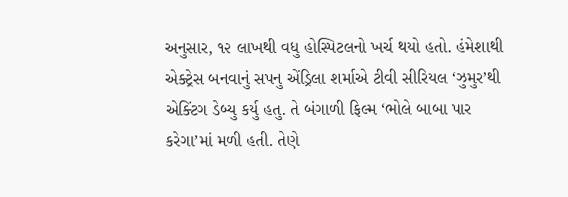અનુસાર, ૧૨ લાખથી વધુ હોસ્પિટલનો ખર્ચ થયો હતો. હંમેશાથી એક્ટ્રેસ બનવાનું સપનુ એંડ્રિલા શર્માએ ટીવી સીરિયલ ‘ઝુમુર’થી એક્ટિંગ ડેબ્યુ કર્યુ હતુ. તે બંગાળી ફિલ્મ ‘ભોલે બાબા પાર કરેગા’માં મળી હતી. તેણે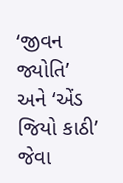‘જીવન જ્યોતિ’ અને ‘એંડ જિયો કાઠી’ જેવા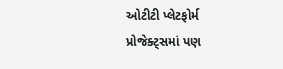ઓટીટી પ્લેટફોર્મ પ્રોજેક્ટ્‌સમાં પણ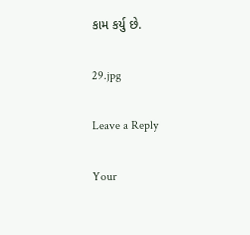કામ કર્યુ છે.

29.jpg

Leave a Reply

Your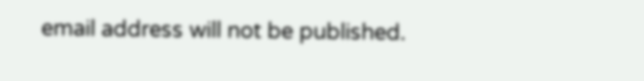email address will not be published.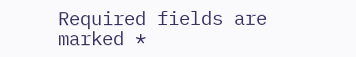Required fields are marked *